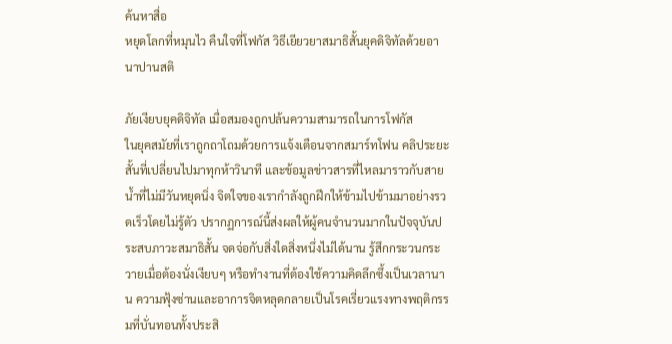ค้นหาสื่อ
หยุดโลกที่หมุนไว คืนใจที่โฟกัส วิธีเยียวยาสมาธิสั้นยุคดิจิทัลด้วยอานาปานสติ

ภัยเงียบยุคดิจิทัล เมื่อสมองถูกปล้นความสามารถในการโฟกัส
ในยุคสมัยที่เราถูกถาโถมด้วยการแจ้งเตือนจากสมาร์ทโฟน คลิประยะสั้นที่เปลี่ยนไปมาทุกห้าวินาที และข้อมูลข่าวสารที่ไหลมาราวกับสายน้ำที่ไม่มีวันหยุดนิ่ง จิตใจของเรากำลังถูกฝึกให้ข้ามไปข้ามมาอย่างรวดเร็วโดยไม่รู้ตัว ปรากฏการณ์นี้ส่งผลให้ผู้คนจำนวนมากในปัจจุบันประสบภาวะสมาธิสั้น จดจ่อกับสิ่งใดสิ่งหนึ่งไม่ได้นาน รู้สึกกระวนกระวายเมื่อต้องนั่งเงียบๆ หรือทำงานที่ต้องใช้ความคิดลึกซึ้งเป็นเวลานาน ความฟุ้งซ่านและอาการจิตหลุดกลายเป็นโรคเรี่ยวแรงทางพฤติกรรมที่บั่นทอนทั้งประสิ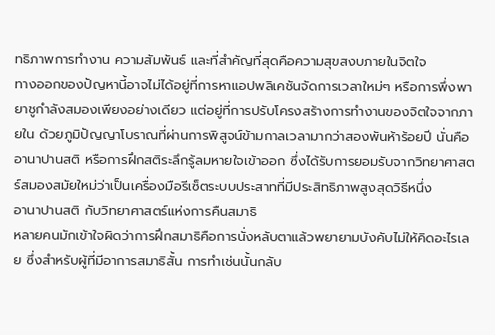ทธิภาพการทำงาน ความสัมพันธ์ และที่สำคัญที่สุดคือความสุขสงบภายในจิตใจ
ทางออกของปัญหานี้อาจไม่ได้อยู่ที่การหาแอปพลิเคชันจัดการเวลาใหม่ๆ หรือการพึ่งพายาชูกำลังสมองเพียงอย่างเดียว แต่อยู่ที่การปรับโครงสร้างการทำงานของจิตใจจากภายใน ด้วยภูมิปัญญาโบราณที่ผ่านการพิสูจน์ข้ามกาลเวลามากว่าสองพันห้าร้อยปี นั่นคือ อานาปานสติ หรือการฝึกสติระลึกรู้ลมหายใจเข้าออก ซึ่งได้รับการยอมรับจากวิทยาศาสตร์สมองสมัยใหม่ว่าเป็นเครื่องมือรีเซ็ตระบบประสาทที่มีประสิทธิภาพสูงสุดวิธีหนึ่ง
อานาปานสติ กับวิทยาศาสตร์แห่งการคืนสมาธิ
หลายคนมักเข้าใจผิดว่าการฝึกสมาธิคือการนั่งหลับตาแล้วพยายามบังคับไม่ให้คิดอะไรเลย ซึ่งสำหรับผู้ที่มีอาการสมาธิสั้น การทำเช่นนั้นกลับ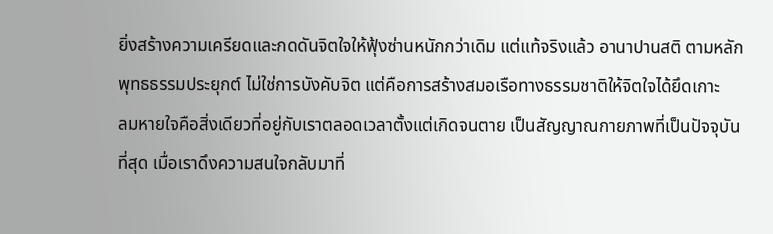ยิ่งสร้างความเครียดและกดดันจิตใจให้ฟุ้งซ่านหนักกว่าเดิม แต่แท้จริงแล้ว อานาปานสติ ตามหลักพุทธธรรมประยุกต์ ไม่ใช่การบังคับจิต แต่คือการสร้างสมอเรือทางธรรมชาติให้จิตใจได้ยึดเกาะ
ลมหายใจคือสิ่งเดียวที่อยู่กับเราตลอดเวลาตั้งแต่เกิดจนตาย เป็นสัญญาณกายภาพที่เป็นปัจจุบันที่สุด เมื่อเราดึงความสนใจกลับมาที่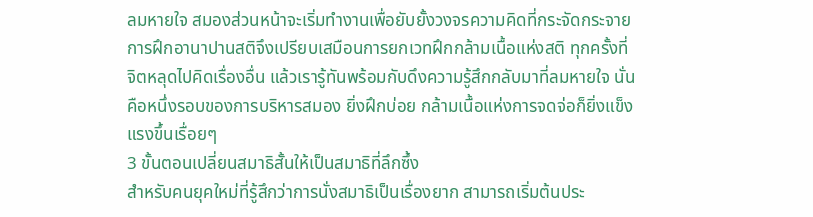ลมหายใจ สมองส่วนหน้าจะเริ่มทำงานเพื่อยับยั้งวงจรความคิดที่กระจัดกระจาย การฝึกอานาปานสติจึงเปรียบเสมือนการยกเวทฝึกกล้ามเนื้อแห่งสติ ทุกครั้งที่จิตหลุดไปคิดเรื่องอื่น แล้วเรารู้ทันพร้อมกับดึงความรู้สึกกลับมาที่ลมหายใจ นั่นคือหนึ่งรอบของการบริหารสมอง ยิ่งฝึกบ่อย กล้ามเนื้อแห่งการจดจ่อก็ยิ่งแข็งแรงขึ้นเรื่อยๆ
3 ขั้นตอนเปลี่ยนสมาธิสั้นให้เป็นสมาธิที่ลึกซึ้ง
สำหรับคนยุคใหม่ที่รู้สึกว่าการนั่งสมาธิเป็นเรื่องยาก สามารถเริ่มต้นประ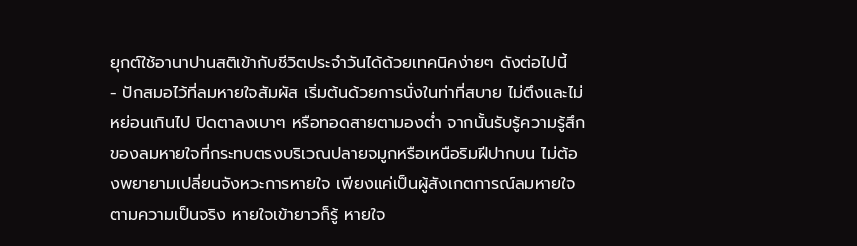ยุกต์ใช้อานาปานสติเข้ากับชีวิตประจำวันได้ด้วยเทคนิคง่ายๆ ดังต่อไปนี้
- ปักสมอไว้ที่ลมหายใจสัมผัส เริ่มต้นด้วยการนั่งในท่าที่สบาย ไม่ตึงและไม่หย่อนเกินไป ปิดตาลงเบาๆ หรือทอดสายตามองต่ำ จากนั้นรับรู้ความรู้สึกของลมหายใจที่กระทบตรงบริเวณปลายจมูกหรือเหนือริมฝีปากบน ไม่ต้องพยายามเปลี่ยนจังหวะการหายใจ เพียงแค่เป็นผู้สังเกตการณ์ลมหายใจตามความเป็นจริง หายใจเข้ายาวก็รู้ หายใจ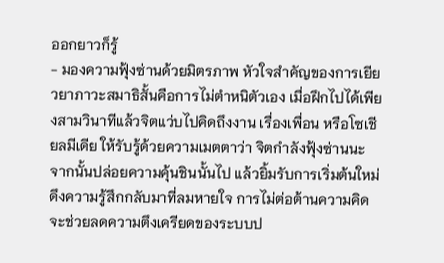ออกยาวก็รู้
- มองความฟุ้งซ่านด้วยมิตรภาพ หัวใจสำคัญของการเยียวยาภาวะสมาธิสั้นคือการไม่ตำหนิตัวเอง เมื่อฝึกไปได้เพียงสามวินาทีแล้วจิตแว่บไปคิดถึงงาน เรื่องเพื่อน หรือโซเชียลมีเดีย ให้รับรู้ด้วยความเมตตาว่า จิตกำลังฟุ้งซ่านนะ จากนั้นปล่อยความคุ้นชินนั้นไป แล้วยิ้มรับการเริ่มต้นใหม่ดึงความรู้สึกกลับมาที่ลมหายใจ การไม่ต่อต้านความคิดจะช่วยลดความตึงเครียดของระบบป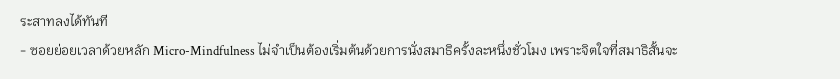ระสาทลงได้ทันที
- ซอยย่อยเวลาด้วยหลัก Micro-Mindfulness ไม่จำเป็นต้องเริ่มต้นด้วยการนั่งสมาธิครั้งละหนึ่งชั่วโมง เพราะจิตใจที่สมาธิสั้นจะ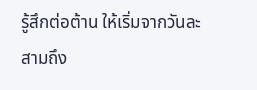รู้สึกต่อต้าน ให้เริ่มจากวันละสามถึง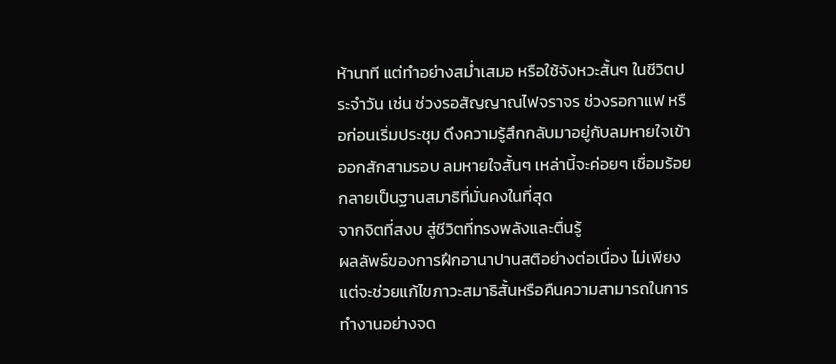ห้านาที แต่ทำอย่างสม่ำเสมอ หรือใช้จังหวะสั้นๆ ในชีวิตประจำวัน เช่น ช่วงรอสัญญาณไฟจราจร ช่วงรอกาแฟ หรือก่อนเริ่มประชุม ดึงความรู้สึกกลับมาอยู่กับลมหายใจเข้าออกสักสามรอบ ลมหายใจสั้นๆ เหล่านี้จะค่อยๆ เชื่อมร้อยกลายเป็นฐานสมาธิที่มั่นคงในที่สุด
จากจิตที่สงบ สู่ชีวิตที่ทรงพลังและตื่นรู้
ผลลัพธ์ของการฝึกอานาปานสติอย่างต่อเนื่อง ไม่เพียงแต่จะช่วยแก้ไขภาวะสมาธิสั้นหรือคืนความสามารถในการทำงานอย่างจด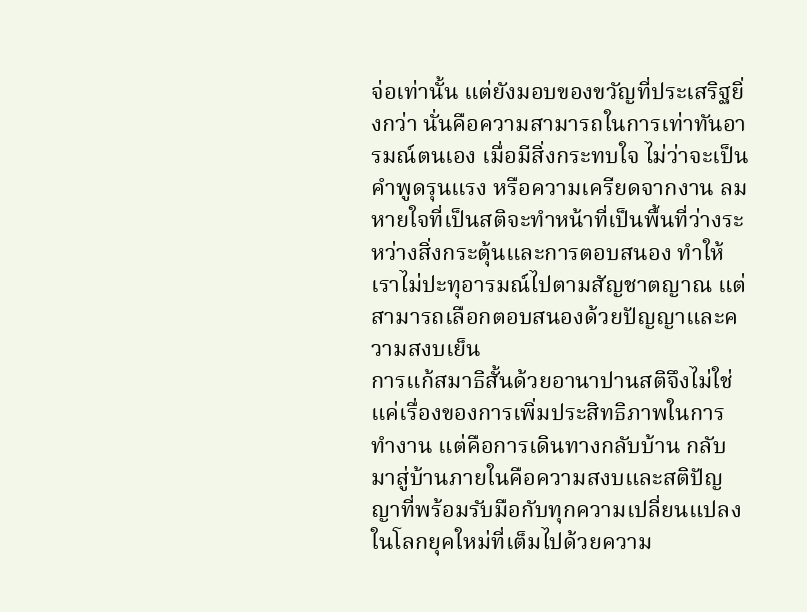จ่อเท่านั้น แต่ยังมอบของขวัญที่ประเสริฐยิ่งกว่า นั่นคือความสามารถในการเท่าทันอารมณ์ตนเอง เมื่อมีสิ่งกระทบใจ ไม่ว่าจะเป็นคำพูดรุนแรง หรือความเครียดจากงาน ลมหายใจที่เป็นสติจะทำหน้าที่เป็นพื้นที่ว่างระหว่างสิ่งกระตุ้นและการตอบสนอง ทำให้เราไม่ปะทุอารมณ์ไปตามสัญชาตญาณ แต่สามารถเลือกตอบสนองด้วยปัญญาและความสงบเย็น
การแก้สมาธิสั้นด้วยอานาปานสติจึงไม่ใช่แค่เรื่องของการเพิ่มประสิทธิภาพในการทำงาน แต่คือการเดินทางกลับบ้าน กลับมาสู่บ้านภายในคือความสงบและสติปัญญาที่พร้อมรับมือกับทุกความเปลี่ยนแปลงในโลกยุคใหม่ที่เต็มไปด้วยความ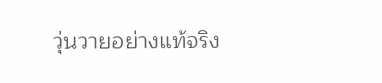วุ่นวายอย่างแท้จริง